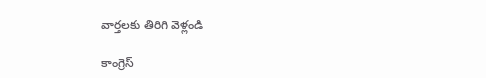వార్తలకు తిరిగి వెళ్లండి

కాంగ్రెస్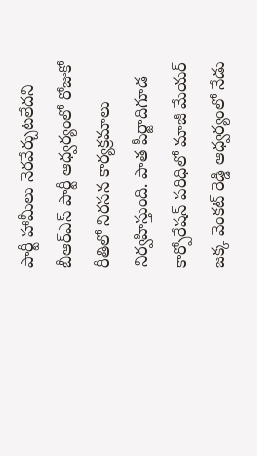పార్టీ హామీలు నెరవేర్చుటలేదని బీఆర్ఎస్ పార్టీ ఆధ్వర్యంలో రోజుకో రీతిలో నిరసన కార్యక్రమాలు నిర్వహిస్తుంది. పాత పీర్జాదిగూడ కార్పోరేషన్ పరిధిలో మాజీ మేయర్ జక్క వెంకట్ రెడ్డి ఆధ్వర్యంలో నేడు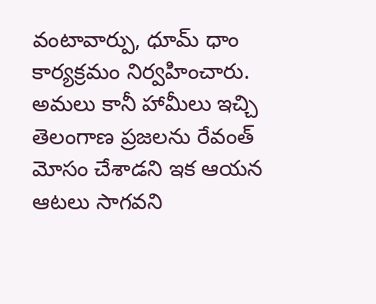వంటావార్పు, ధూమ్ ధాం కార్యక్రమం నిర్వహించారు.
అమలు కానీ హామీలు ఇచ్చి తెలంగాణ ప్రజలను రేవంత్ మోసం చేశాడని ఇక ఆయన ఆటలు సాగవని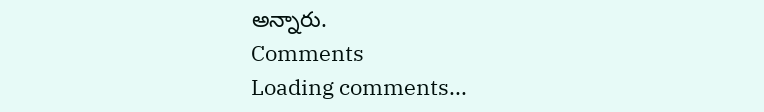అన్నారు.
Comments
Loading comments...